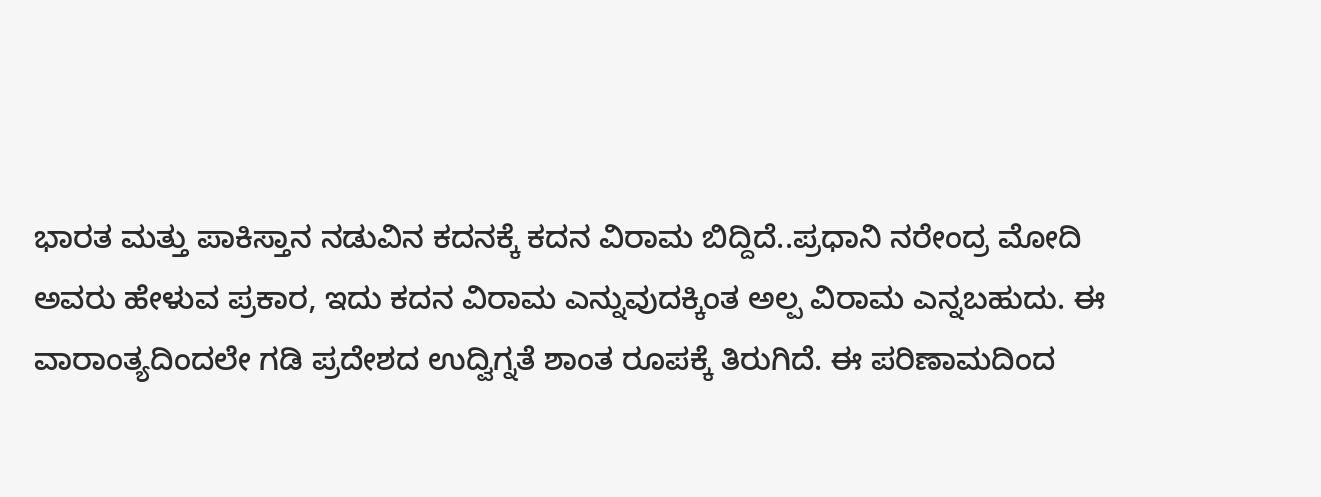ಭಾರತ ಮತ್ತು ಪಾಕಿಸ್ತಾನ ನಡುವಿನ ಕದನಕ್ಕೆ ಕದನ ವಿರಾಮ ಬಿದ್ದಿದೆ..ಪ್ರಧಾನಿ ನರೇಂದ್ರ ಮೋದಿ ಅವರು ಹೇಳುವ ಪ್ರಕಾರ, ಇದು ಕದನ ವಿರಾಮ ಎನ್ನುವುದಕ್ಕಿಂತ ಅಲ್ಪ ವಿರಾಮ ಎನ್ನಬಹುದು. ಈ ವಾರಾಂತ್ಯದಿಂದಲೇ ಗಡಿ ಪ್ರದೇಶದ ಉದ್ವಿಗ್ನತೆ ಶಾಂತ ರೂಪಕ್ಕೆ ತಿರುಗಿದೆ. ಈ ಪರಿಣಾಮದಿಂದ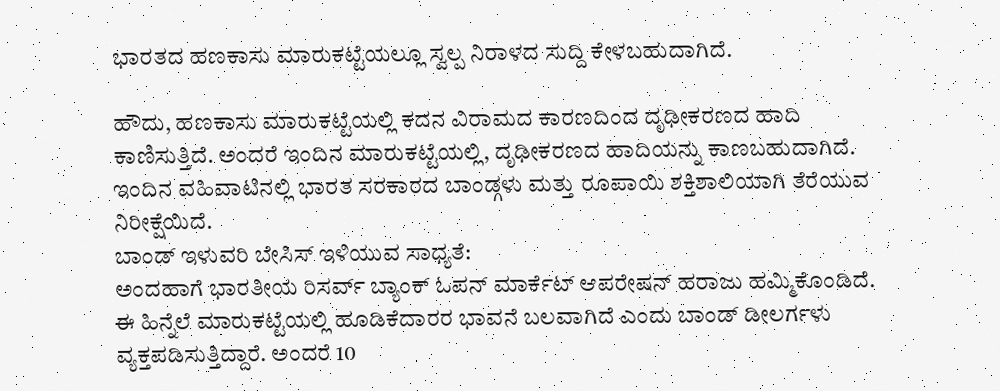ಭಾರತದ ಹಣಕಾಸು ಮಾರುಕಟ್ಟೆಯಲ್ಲೂ ಸ್ವಲ್ಪ ನಿರಾಳದ ಸುದ್ದಿ ಕೇಳಬಹುದಾಗಿದೆ.

ಹೌದು, ಹಣಕಾಸು ಮಾರುಕಟ್ಟೆಯಲ್ಲಿ ಕದನ ವಿರಾಮದ ಕಾರಣದಿಂದ ದೃಢೀಕರಣದ ಹಾದಿ ಕಾಣಿಸುತ್ತಿದೆ. ಅಂದರೆ ಇಂದಿನ ಮಾರುಕಟ್ಟೆಯಲ್ಲಿ, ದೃಢೀಕರಣದ ಹಾದಿಯನ್ನು ಕಾಣಬಹುದಾಗಿದೆ. ಇಂದಿನ ವಹಿವಾಟಿನಲ್ಲಿ ಭಾರತ ಸರಕಾರದ ಬಾಂಡ್ಗಳು ಮತ್ತು ರೂಪಾಯಿ ಶಕ್ತಿಶಾಲಿಯಾಗಿ ತೆರೆಯುವ ನಿರೀಕ್ಷೆಯಿದೆ.
ಬಾಂಡ್ ಇಳುವರಿ ಬೇಸಿಸ್ ಇಳಿಯುವ ಸಾಧ್ಯತೆ:
ಅಂದಹಾಗೆ ಭಾರತೀಯ ರಿಸರ್ವ್ ಬ್ಯಾಂಕ್ ಓಪನ್ ಮಾರ್ಕೆಟ್ ಆಪರೇಷನ್ ಹರಾಜು ಹಮ್ಮಿಕೊಂಡಿದೆ. ಈ ಹಿನ್ನೆಲೆ ಮಾರುಕಟ್ಟೆಯಲ್ಲಿ ಹೂಡಿಕೆದಾರರ ಭಾವನೆ ಬಲವಾಗಿದೆ ಎಂದು ಬಾಂಡ್ ಡೀಲರ್ಗಳು ವ್ಯಕ್ತಪಡಿಸುತ್ತಿದ್ದಾರೆ. ಅಂದರೆ 10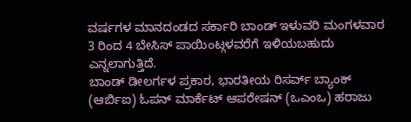ವರ್ಷಗಳ ಮಾನದಂಡದ ಸರ್ಕಾರಿ ಬಾಂಡ್ ಇಳುವರಿ ಮಂಗಳವಾರ 3 ರಿಂದ 4 ಬೇಸಿಸ್ ಪಾಯಿಂಟ್ಗಳವರೆಗೆ ಇಳಿಯಬಹುದು ಎನ್ನಲಾಗುತ್ತಿದೆ.
ಬಾಂಡ್ ಡೀಲರ್ಗಳ ಪ್ರಕಾರ, ಭಾರತೀಯ ರಿಸರ್ವ್ ಬ್ಯಾಂಕ್ (ಆರ್ಬಿಐ) ಓಪನ್ ಮಾರ್ಕೆಟ್ ಆಪರೇಷನ್ (ಒಎಂಒ) ಹರಾಜು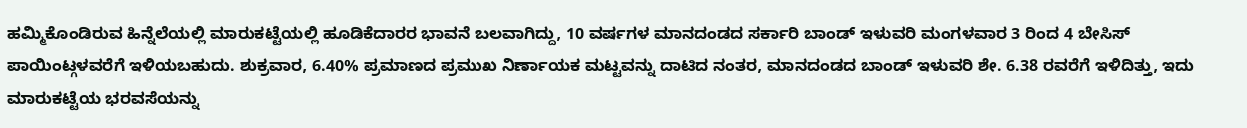ಹಮ್ಮಿಕೊಂಡಿರುವ ಹಿನ್ನೆಲೆಯಲ್ಲಿ ಮಾರುಕಟ್ಟೆಯಲ್ಲಿ ಹೂಡಿಕೆದಾರರ ಭಾವನೆ ಬಲವಾಗಿದ್ದು, 10 ವರ್ಷಗಳ ಮಾನದಂಡದ ಸರ್ಕಾರಿ ಬಾಂಡ್ ಇಳುವರಿ ಮಂಗಳವಾರ 3 ರಿಂದ 4 ಬೇಸಿಸ್ ಪಾಯಿಂಟ್ಗಳವರೆಗೆ ಇಳಿಯಬಹುದು. ಶುಕ್ರವಾರ, 6.40% ಪ್ರಮಾಣದ ಪ್ರಮುಖ ನಿರ್ಣಾಯಕ ಮಟ್ಟವನ್ನು ದಾಟಿದ ನಂತರ, ಮಾನದಂಡದ ಬಾಂಡ್ ಇಳುವರಿ ಶೇ. 6.38 ರವರೆಗೆ ಇಳಿದಿತ್ತು, ಇದು ಮಾರುಕಟ್ಟೆಯ ಭರವಸೆಯನ್ನು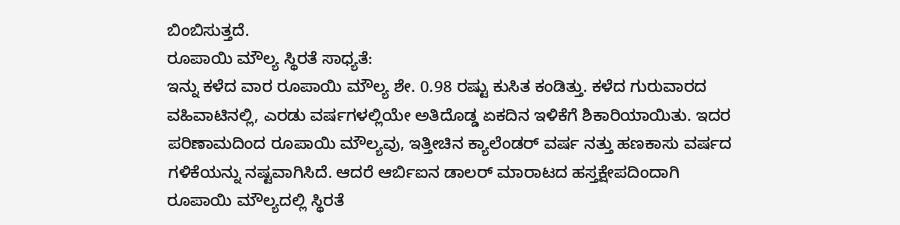ಬಿಂಬಿಸುತ್ತದೆ.
ರೂಪಾಯಿ ಮೌಲ್ಯ ಸ್ಥಿರತೆ ಸಾಧ್ಯತೆ:
ಇನ್ನು ಕಳೆದ ವಾರ ರೂಪಾಯಿ ಮೌಲ್ಯ ಶೇ. 0.98 ರಷ್ಟು ಕುಸಿತ ಕಂಡಿತ್ತು. ಕಳೆದ ಗುರುವಾರದ ವಹಿವಾಟಿನಲ್ಲಿ, ಎರಡು ವರ್ಷಗಳಲ್ಲಿಯೇ ಅತಿದೊಡ್ಡ ಏಕದಿನ ಇಳಿಕೆಗೆ ಶಿಕಾರಿಯಾಯಿತು. ಇದರ ಪರಿಣಾಮದಿಂದ ರೂಪಾಯಿ ಮೌಲ್ಯವು, ಇತ್ತೀಚಿನ ಕ್ಯಾಲೆಂಡರ್ ವರ್ಷ ನತ್ತು ಹಣಕಾಸು ವರ್ಷದ ಗಳಿಕೆಯನ್ನು ನಷ್ಟವಾಗಿಸಿದೆ. ಆದರೆ ಆರ್ಬಿಐನ ಡಾಲರ್ ಮಾರಾಟದ ಹಸ್ತಕ್ಷೇಪದಿಂದಾಗಿ ರೂಪಾಯಿ ಮೌಲ್ಯದಲ್ಲಿ ಸ್ಥಿರತೆ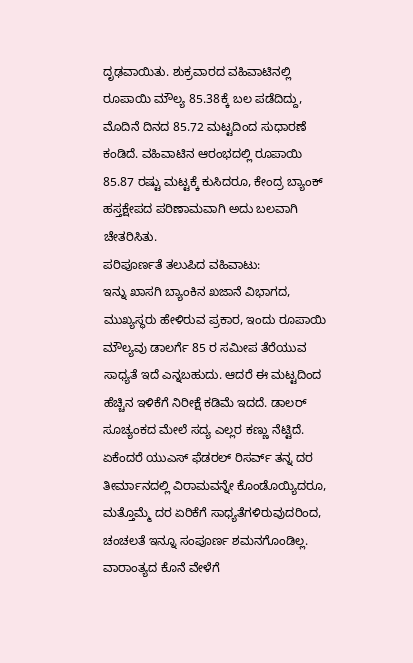ದೃಢವಾಯಿತು. ಶುಕ್ರವಾರದ ವಹಿವಾಟಿನಲ್ಲಿ ರೂಪಾಯಿ ಮೌಲ್ಯ 85.38ಕ್ಕೆ ಬಲ ಪಡೆದಿದ್ದು, ಮೊದಿನೆ ದಿನದ 85.72 ಮಟ್ಟದಿಂದ ಸುಧಾರಣೆ ಕಂಡಿದೆ. ವಹಿವಾಟಿನ ಆರಂಭದಲ್ಲಿ ರೂಪಾಯಿ 85.87 ರಷ್ಟು ಮಟ್ಟಕ್ಕೆ ಕುಸಿದರೂ, ಕೇಂದ್ರ ಬ್ಯಾಂಕ್ ಹಸ್ತಕ್ಷೇಪದ ಪರಿಣಾಮವಾಗಿ ಅದು ಬಲವಾಗಿ ಚೇತರಿಸಿತು.
ಪರಿಪೂರ್ಣತೆ ತಲುಪಿದ ವಹಿವಾಟು:
ಇನ್ನು ಖಾಸಗಿ ಬ್ಯಾಂಕಿನ ಖಜಾನೆ ವಿಭಾಗದ, ಮುಖ್ಯಸ್ಥರು ಹೇಳಿರುವ ಪ್ರಕಾರ, ಇಂದು ರೂಪಾಯಿ ಮೌಲ್ಯವು ಡಾಲರ್ಗೆ 85 ರ ಸಮೀಪ ತೆರೆಯುವ ಸಾಧ್ಯತೆ ಇದೆ ಎನ್ನಬಹುದು. ಆದರೆ ಈ ಮಟ್ಟದಿಂದ ಹೆಚ್ಚಿನ ಇಳಿಕೆಗೆ ನಿರೀಕ್ಷೆ ಕಡಿಮೆ ಇದದೆ. ಡಾಲರ್ ಸೂಚ್ಯಂಕದ ಮೇಲೆ ಸದ್ಯ ಎಲ್ಲರ ಕಣ್ಣು ನೆಟ್ಟಿದೆ. ಏಕೆಂದರೆ ಯುಎಸ್ ಫೆಡರಲ್ ರಿಸರ್ವ್ ತನ್ನ ದರ ತೀರ್ಮಾನದಲ್ಲಿ ವಿರಾಮವನ್ನೇ ಕೊಂಡೊಯ್ಯಿದರೂ, ಮತ್ತೊಮ್ಮೆ ದರ ಏರಿಕೆಗೆ ಸಾಧ್ಯತೆಗಳಿರುವುದರಿಂದ, ಚಂಚಲತೆ ಇನ್ನೂ ಸಂಪೂರ್ಣ ಶಮನಗೊಂಡಿಲ್ಲ. ವಾರಾಂತ್ಯದ ಕೊನೆ ವೇಳೆಗೆ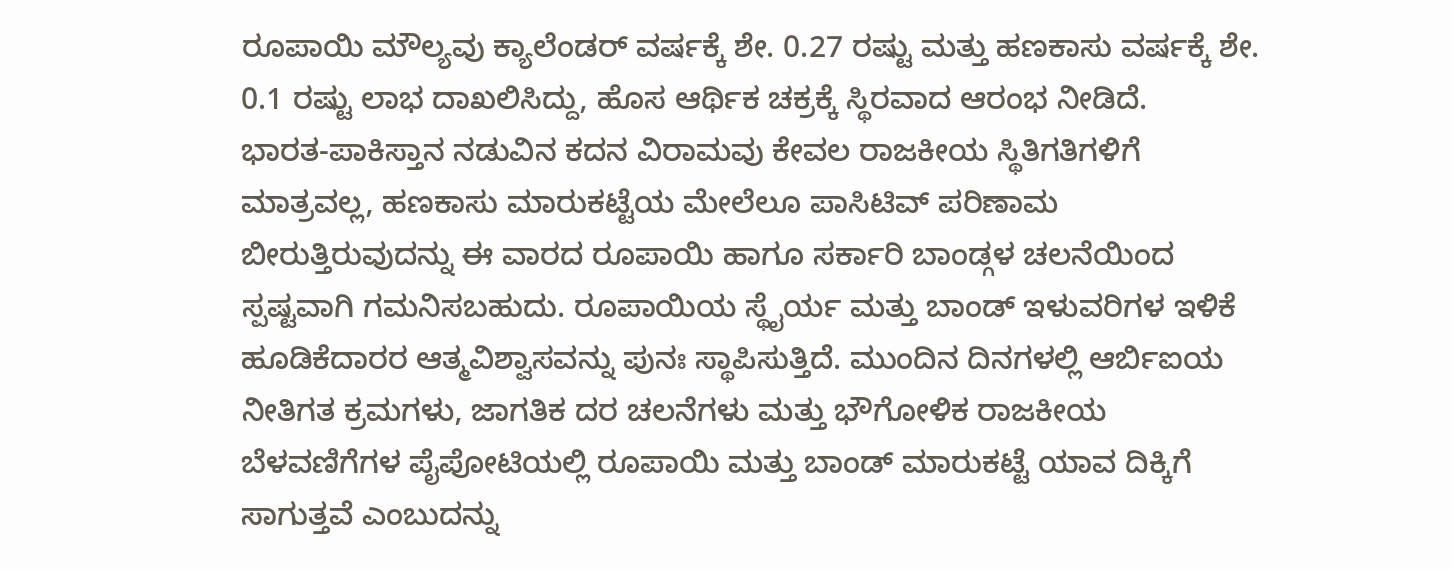ರೂಪಾಯಿ ಮೌಲ್ಯವು ಕ್ಯಾಲೆಂಡರ್ ವರ್ಷಕ್ಕೆ ಶೇ. 0.27 ರಷ್ಟು ಮತ್ತು ಹಣಕಾಸು ವರ್ಷಕ್ಕೆ ಶೇ. 0.1 ರಷ್ಟು ಲಾಭ ದಾಖಲಿಸಿದ್ದು, ಹೊಸ ಆರ್ಥಿಕ ಚಕ್ರಕ್ಕೆ ಸ್ಥಿರವಾದ ಆರಂಭ ನೀಡಿದೆ.
ಭಾರತ-ಪಾಕಿಸ್ತಾನ ನಡುವಿನ ಕದನ ವಿರಾಮವು ಕೇವಲ ರಾಜಕೀಯ ಸ್ಥಿತಿಗತಿಗಳಿಗೆ ಮಾತ್ರವಲ್ಲ, ಹಣಕಾಸು ಮಾರುಕಟ್ಟೆಯ ಮೇಲೆಲೂ ಪಾಸಿಟಿವ್ ಪರಿಣಾಮ ಬೀರುತ್ತಿರುವುದನ್ನು ಈ ವಾರದ ರೂಪಾಯಿ ಹಾಗೂ ಸರ್ಕಾರಿ ಬಾಂಡ್ಗಳ ಚಲನೆಯಿಂದ ಸ್ಪಷ್ಟವಾಗಿ ಗಮನಿಸಬಹುದು. ರೂಪಾಯಿಯ ಸ್ಥೈರ್ಯ ಮತ್ತು ಬಾಂಡ್ ಇಳುವರಿಗಳ ಇಳಿಕೆ ಹೂಡಿಕೆದಾರರ ಆತ್ಮವಿಶ್ವಾಸವನ್ನು ಪುನಃ ಸ್ಥಾಪಿಸುತ್ತಿದೆ. ಮುಂದಿನ ದಿನಗಳಲ್ಲಿ ಆರ್ಬಿಐಯ ನೀತಿಗತ ಕ್ರಮಗಳು, ಜಾಗತಿಕ ದರ ಚಲನೆಗಳು ಮತ್ತು ಭೌಗೋಳಿಕ ರಾಜಕೀಯ ಬೆಳವಣಿಗೆಗಳ ಪೈಪೋಟಿಯಲ್ಲಿ ರೂಪಾಯಿ ಮತ್ತು ಬಾಂಡ್ ಮಾರುಕಟ್ಟೆ ಯಾವ ದಿಕ್ಕಿಗೆ ಸಾಗುತ್ತವೆ ಎಂಬುದನ್ನು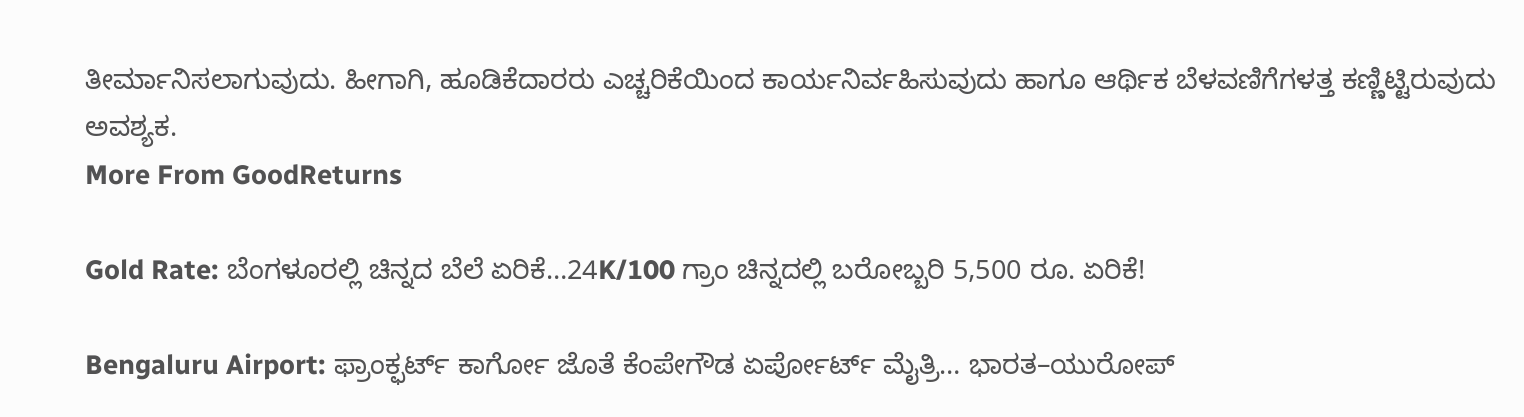ತೀರ್ಮಾನಿಸಲಾಗುವುದು. ಹೀಗಾಗಿ, ಹೂಡಿಕೆದಾರರು ಎಚ್ಚರಿಕೆಯಿಂದ ಕಾರ್ಯನಿರ್ವಹಿಸುವುದು ಹಾಗೂ ಆರ್ಥಿಕ ಬೆಳವಣಿಗೆಗಳತ್ತ ಕಣ್ಣಿಟ್ಟಿರುವುದು ಅವಶ್ಯಕ.
More From GoodReturns

Gold Rate: ಬೆಂಗಳೂರಲ್ಲಿ ಚಿನ್ನದ ಬೆಲೆ ಏರಿಕೆ…24K/100 ಗ್ರಾಂ ಚಿನ್ನದಲ್ಲಿ ಬರೋಬ್ಬರಿ 5,500 ರೂ. ಏರಿಕೆ!

Bengaluru Airport: ಫ್ರಾಂಕ್ಫರ್ಟ್ ಕಾರ್ಗೋ ಜೊತೆ ಕೆಂಪೇಗೌಡ ಏರ್ಪೋರ್ಟ್ ಮೈತ್ರಿ… ಭಾರತ–ಯುರೋಪ್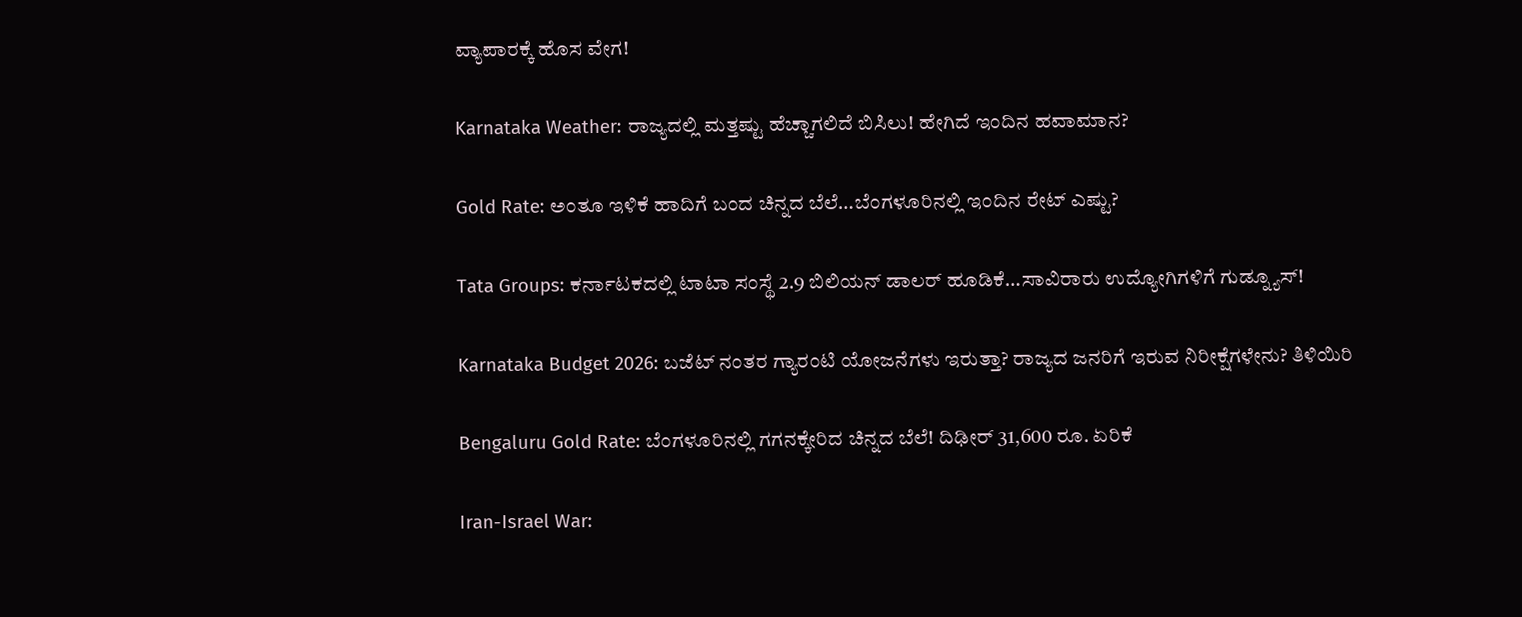ವ್ಯಾಪಾರಕ್ಕೆ ಹೊಸ ವೇಗ!

Karnataka Weather: ರಾಜ್ಯದಲ್ಲಿ ಮತ್ತಷ್ಟು ಹೆಚ್ಚಾಗಲಿದೆ ಬಿಸಿಲು! ಹೇಗಿದೆ ಇಂದಿನ ಹವಾಮಾನ?

Gold Rate: ಅಂತೂ ಇಳಿಕೆ ಹಾದಿಗೆ ಬಂದ ಚಿನ್ನದ ಬೆಲೆ…ಬೆಂಗಳೂರಿನಲ್ಲಿ ಇಂದಿನ ರೇಟ್ ಎಷ್ಟು?

Tata Groups: ಕರ್ನಾಟಕದಲ್ಲಿ ಟಾಟಾ ಸಂಸ್ಥೆ 2.9 ಬಿಲಿಯನ್ ಡಾಲರ್ ಹೂಡಿಕೆ…ಸಾವಿರಾರು ಉದ್ಯೋಗಿಗಳಿಗೆ ಗುಡ್ನ್ಯೂಸ್!

Karnataka Budget 2026: ಬಜೆಟ್ ನಂತರ ಗ್ಯಾರಂಟಿ ಯೋಜನೆಗಳು ಇರುತ್ತಾ? ರಾಜ್ಯದ ಜನರಿಗೆ ಇರುವ ನಿರೀಕ್ಷೆಗಳೇನು? ತಿಳಿಯಿರಿ

Bengaluru Gold Rate: ಬೆಂಗಳೂರಿನಲ್ಲಿ ಗಗನಕ್ಕೇರಿದ ಚಿನ್ನದ ಬೆಲೆ! ದಿಢೀರ್ 31,600 ರೂ. ಏರಿಕೆ

Iran-Israel War: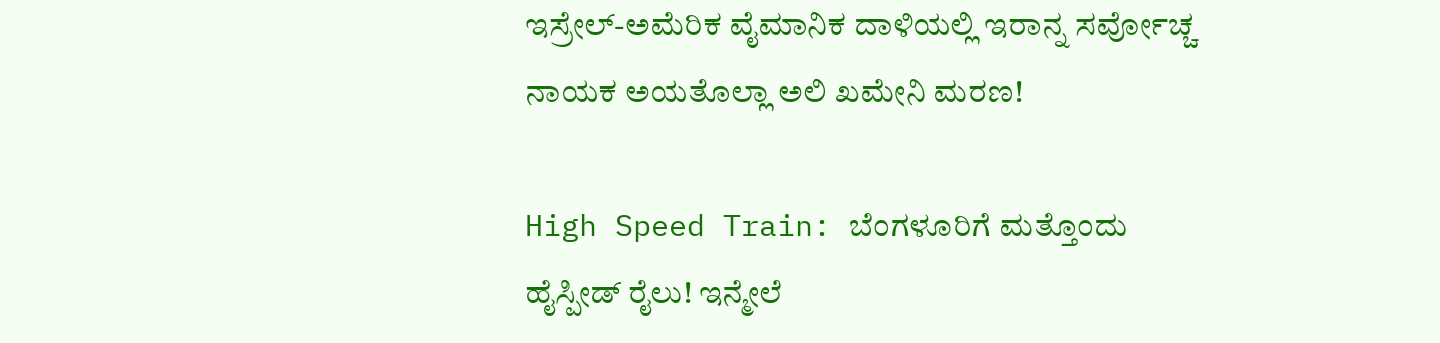ಇಸ್ರೇಲ್-ಅಮೆರಿಕ ವೈಮಾನಿಕ ದಾಳಿಯಲ್ಲಿ ಇರಾನ್ನ ಸರ್ವೋಚ್ಚ ನಾಯಕ ಅಯತೊಲ್ಲಾ ಅಲಿ ಖಮೇನಿ ಮರಣ!

High Speed Train: ಬೆಂಗಳೂರಿಗೆ ಮತ್ತೊಂದು ಹೈಸ್ಪೀಡ್ ರೈಲು! ಇನ್ಮೇಲೆ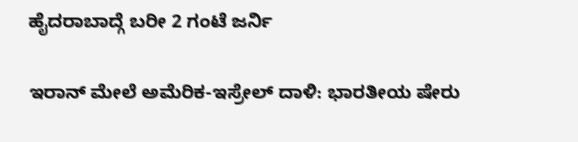ಹೈದರಾಬಾದ್ಗೆ ಬರೀ 2 ಗಂಟೆ ಜರ್ನಿ

ಇರಾನ್ ಮೇಲೆ ಅಮೆರಿಕ-ಇಸ್ರೇಲ್ ದಾಳಿ: ಭಾರತೀಯ ಷೇರು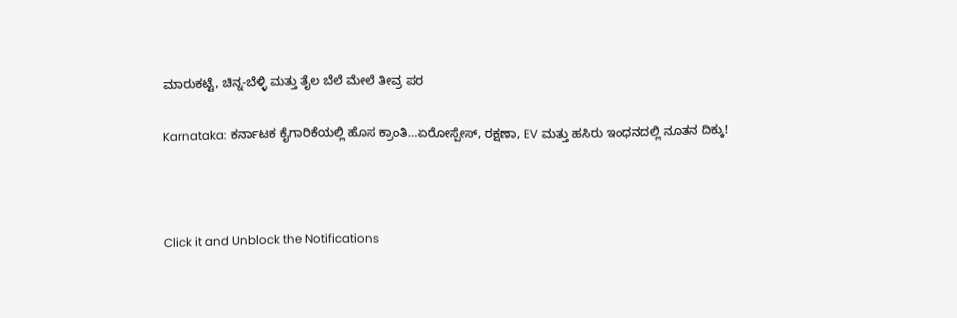ಮಾರುಕಟ್ಟೆ, ಚಿನ್ನ-ಬೆಳ್ಳಿ ಮತ್ತು ತೈಲ ಬೆಲೆ ಮೇಲೆ ತೀವ್ರ ಪರ

Karnataka: ಕರ್ನಾಟಕ ಕೈಗಾರಿಕೆಯಲ್ಲಿ ಹೊಸ ಕ್ರಾಂತಿ…ಏರೋಸ್ಪೇಸ್, ರಕ್ಷಣಾ, EV ಮತ್ತು ಹಸಿರು ಇಂಧನದಲ್ಲಿ ನೂತನ ದಿಕ್ಕು!



Click it and Unblock the Notifications